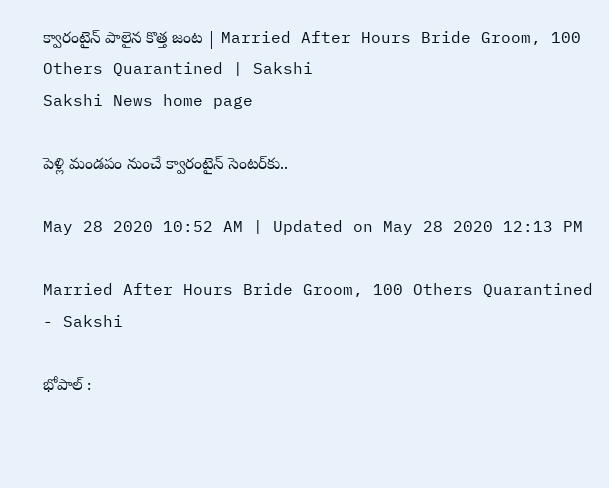క్వారంటైన్ పాలైన కొత్త జంట‌ | Married After Hours Bride Groom, 100 Others Quarantined | Sakshi
Sakshi News home page

పెళ్లి మండ‌పం నుంచే క్వారంటైన్ సెంట‌ర్‌కు..

May 28 2020 10:52 AM | Updated on May 28 2020 12:13 PM

Married After Hours Bride Groom, 100 Others Quarantined  - Sakshi

భోపాల్ :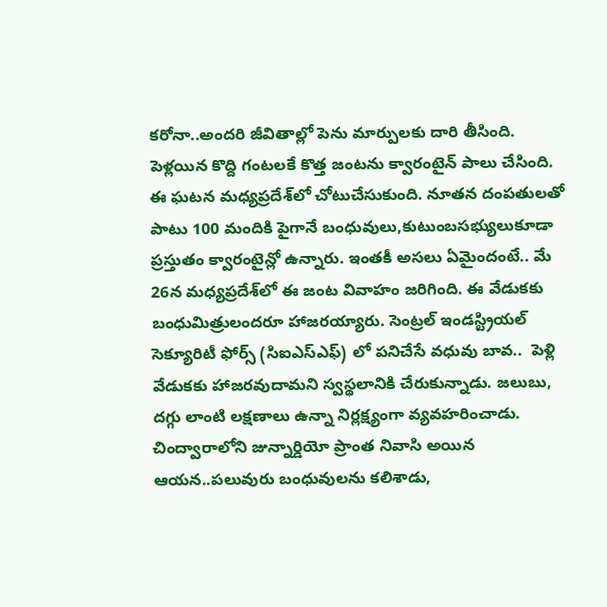క‌రోనా..అంద‌రి జీవితాల్లో పెను మార్పుల‌కు దారి తీసింది. పెళ్ల‌యిన కొద్ది గంట‌ల‌కే కొత్త జంట‌ను క్వారంటైన్ పాలు చేసింది. ఈ ఘ‌ట‌న మ‌ధ్య‌ప్ర‌దేశ్‌లో చోటుచేసుకుంది. నూత‌న దంప‌తుల‌తో పాటు 100 మందికి పైగానే బంధువులు,కుటుంబ‌స‌భ్యులుకూడా ప్ర‌స్తుతం క్వారంటైన్లో ఉన్నారు. ఇంత‌కీ అస‌లు ఏమైందంటే.. మే 26న మ‌ధ్య‌ప్ర‌దేశ్‌లో ఈ జంట వివాహం జ‌రిగింది. ఈ వేడుక‌కు బంధుమిత్రులంద‌రూ హాజ‌ర‌య్యారు. సెంట్ర‌ల్ ఇండస్ట్రియల్ సెక్యూరిటీ ఫోర్స్ (సిఐఎస్ఎఫ్) లో ప‌నిచేసే వ‌ధువు బావ..  పెళ్లి వేడుక‌కు హాజ‌ర‌వుదామ‌ని స్వ‌స్థ‌లానికి చేరుకున్నాడు. జ‌లుబు, ద‌గ్గు లాంటి లక్ష‌ణాలు ఉన్నా నిర్లక్ష్యంగా వ్య‌వ‌హ‌రించాడు. చింద్వారాలోని జున్నార్డియో ప్రాంత నివాసి అయిన ఆయ‌న‌..ప‌లువురు బంధువుల‌ను క‌లిశాడు,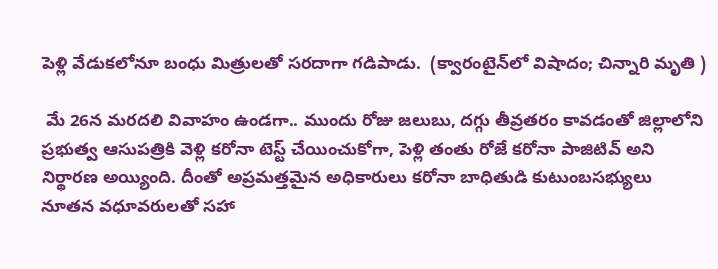పెళ్లి వేడుక‌లోనూ బంధు మిత్రుల‌తో స‌ర‌దాగా గ‌డిపాడు.  (క్వారంటైన్‌లో విషాదం; చిన్నారి మృతి )

 మే 26న మర‌ద‌లి వివాహం ఉండ‌గా.. ముందు రోజు జ‌లుబు, ద‌గ్గు తీవ్ర‌త‌రం కావ‌డంతో జిల్లాలోని ప్ర‌భుత్వ ఆసుప‌త్రికి వెళ్లి క‌రోనా టెస్ట్ చేయించుకోగా, పెళ్లి తంతు రోజే క‌రోనా పాజిటివ్ అని నిర్థార‌ణ అయ్యింది. దీంతో అప్ర‌మ‌త్త‌మైన అధికారులు క‌రోనా బాధితుడి కుటుంబ‌స‌భ్యులు  నూత‌న వ‌ధూవ‌రులతో స‌హా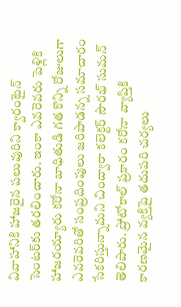వివాహానికి హాజ‌రైన ప‌లువురిని క్వారంటైన్ సెంట‌ర్‌కు త‌ర‌లించారు. ఇంకా ఎవ‌రెవ‌రు పెళ్లికి హాజ‌ర‌య్యారు క‌రోనా బాధితుడి గ‌త కొన్ని రోజులుగా ఎవ‌రెవ‌రితో సంప్ర‌దింపులు జ‌రిపాడ‌న్న స‌మాచారం సేక‌రిస్తున్నామ‌ని చింద్వారా కలెక్టర్ సౌరభ్ సుమన్ తెలిపారు. ప్రోటోకాల్ ప్ర‌కారం క‌రోనా వ్యాప్తికి కార‌ణ‌మైన వ్య‌క్తిపై త‌దుప‌రి చ‌ర్య‌లు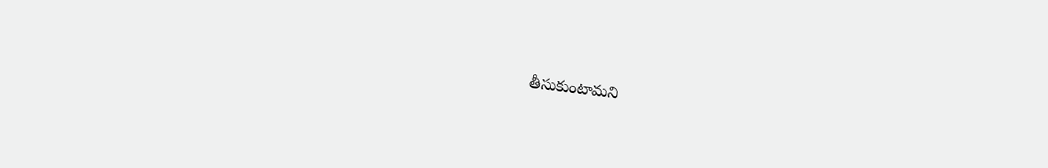తీసుకుంటామ‌ని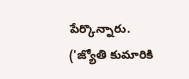పేర్కొన్నారు.  ('జ్యోతి కుమారికి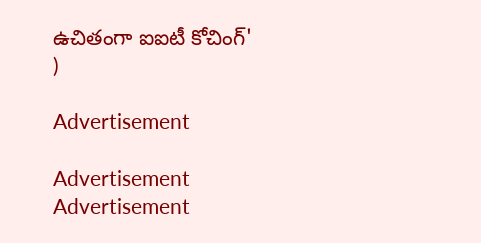ఉచితంగా ఐఐటీ కోచింగ్' )

Advertisement

Advertisement
Advertisement